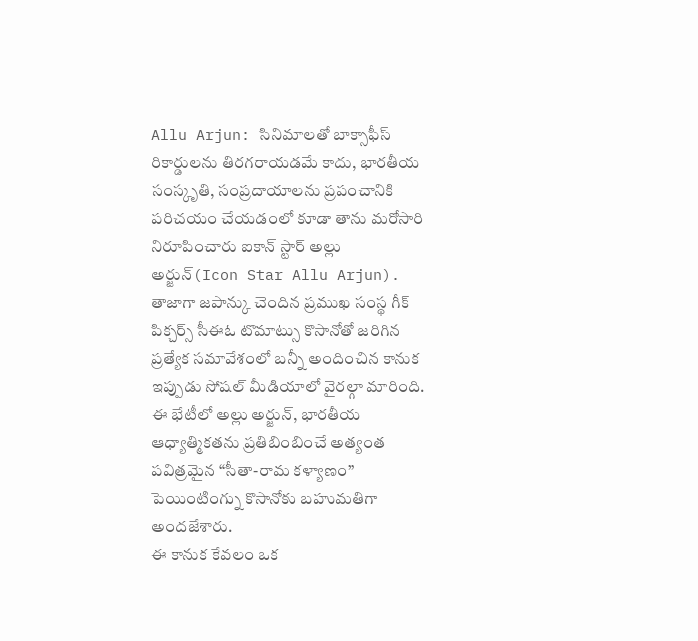Allu Arjun: సినిమాలతో బాక్సాఫీస్ రికార్డులను తిరగరాయడమే కాదు, భారతీయ సంస్కృతి, సంప్రదాయాలను ప్రపంచానికి పరిచయం చేయడంలో కూడా తాను మరోసారి నిరూపించారు ఐకాన్ స్టార్ అల్లు అర్జున్(Icon Star Allu Arjun).
తాజాగా జపాన్కు చెందిన ప్రముఖ సంస్థ గీక్ పిక్చర్స్ సీఈఓ టొమాట్సు కొసానోతో జరిగిన ప్రత్యేక సమావేశంలో బన్నీ అందించిన కానుక ఇప్పుడు సోషల్ మీడియాలో వైరల్గా మారింది.
ఈ భేటీలో అల్లు అర్జున్, భారతీయ ఆధ్యాత్మికతను ప్రతిబింబించే అత్యంత పవిత్రమైన “సీతా-రామ కళ్యాణం” పెయింటింగ్ను కొసానోకు బహుమతిగా అందజేశారు.
ఈ కానుక కేవలం ఒక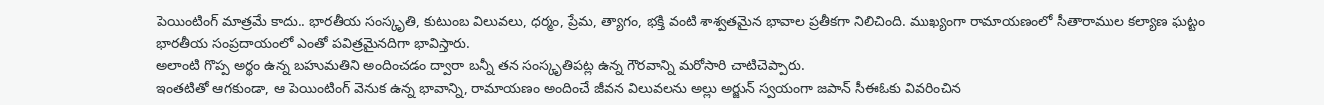పెయింటింగ్ మాత్రమే కాదు.. భారతీయ సంస్కృతి, కుటుంబ విలువలు, ధర్మం, ప్రేమ, త్యాగం, భక్తి వంటి శాశ్వతమైన భావాల ప్రతీకగా నిలిచింది. ముఖ్యంగా రామాయణంలో సీతారాముల కల్యాణ ఘట్టం భారతీయ సంప్రదాయంలో ఎంతో పవిత్రమైనదిగా భావిస్తారు.
అలాంటి గొప్ప అర్థం ఉన్న బహుమతిని అందించడం ద్వారా బన్నీ తన సంస్కృతిపట్ల ఉన్న గౌరవాన్ని మరోసారి చాటిచెప్పారు.
ఇంతటితో ఆగకుండా, ఆ పెయింటింగ్ వెనుక ఉన్న భావాన్ని, రామాయణం అందించే జీవన విలువలను అల్లు అర్జున్ స్వయంగా జపాన్ సీఈఓకు వివరించిన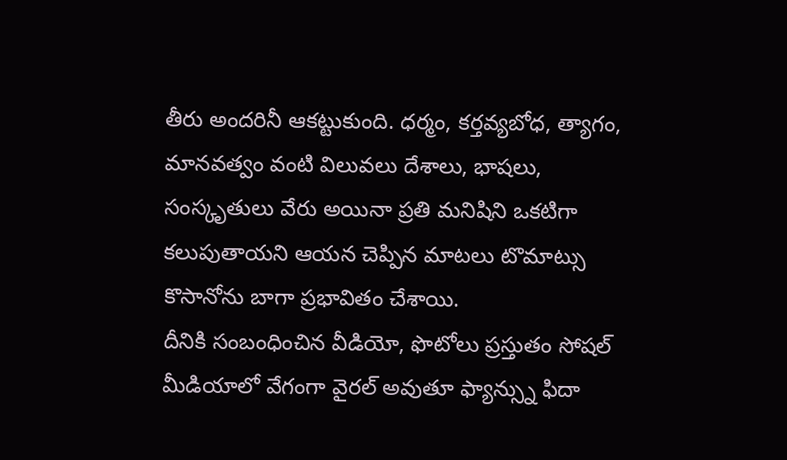తీరు అందరినీ ఆకట్టుకుంది. ధర్మం, కర్తవ్యబోధ, త్యాగం, మానవత్వం వంటి విలువలు దేశాలు, భాషలు, సంస్కృతులు వేరు అయినా ప్రతి మనిషిని ఒకటిగా కలుపుతాయని ఆయన చెప్పిన మాటలు టొమాట్సు కొసానోను బాగా ప్రభావితం చేశాయి.
దీనికి సంబంధించిన వీడియో, ఫొటోలు ప్రస్తుతం సోషల్ మీడియాలో వేగంగా వైరల్ అవుతూ ఫ్యాన్స్ను ఫిదా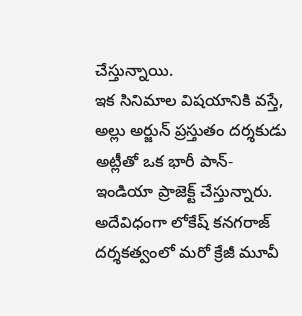చేస్తున్నాయి.
ఇక సినిమాల విషయానికి వస్తే, అల్లు అర్జున్ ప్రస్తుతం దర్శకుడు అట్లీతో ఒక భారీ పాన్-ఇండియా ప్రాజెక్ట్ చేస్తున్నారు. అదేవిధంగా లోకేష్ కనగరాజ్ దర్శకత్వంలో మరో క్రేజీ మూవీ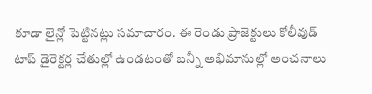కూడా లైన్లో పెట్టినట్లు సమాచారం. ఈ రెండు ప్రాజెక్టులు కోలీవుడ్ టాప్ డైరెక్టర్ల చేతుల్లో ఉండటంతో బన్నీ అభిమానుల్లో అంచనాలు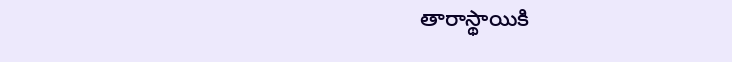తారాస్థాయికి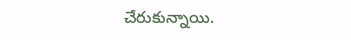చేరుకున్నాయి.